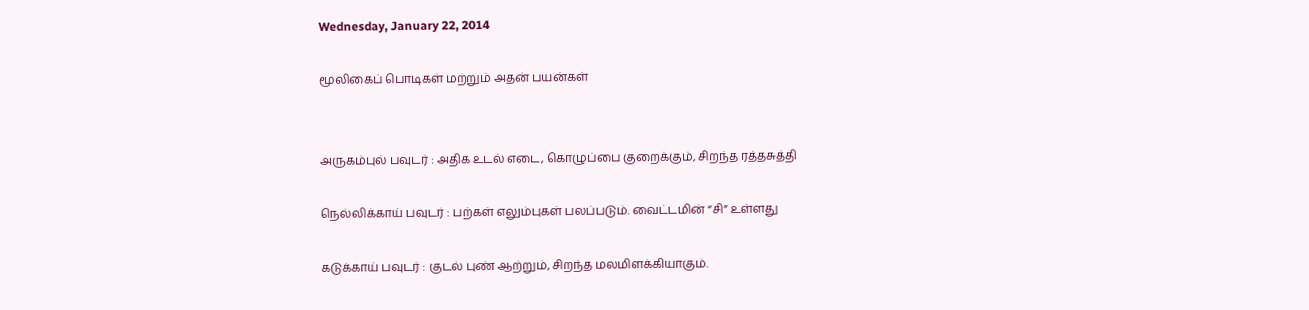Wednesday, January 22, 2014

மூலிகைப் பொடிகள் மற்றும் அதன் பயன்கள்


அருகம்புல் பவுடர் : அதிக உடல் எடை, கொழுப்பை குறைக்கும், சிறந்த ரத்தசுத்தி

நெல்லிக்காய் பவுடர் : பற்கள் எலும்புகள் பலப்படும். வைட்டமின் “சி” உள்ளது

கடுக்காய் பவுடர் : குடல் புண் ஆற்றும், சிறந்த மலமிளக்கியாகும்.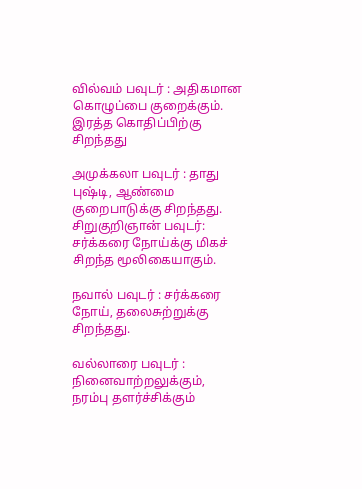வில்வம் பவுடர் : அதிகமான கொழுப்பை குறைக்கும். இரத்த கொதிப்பிற்கு சிறந்தது

அமுக்கலா பவுடர் : தாது புஷ்டி, ஆண்மை குறைபாடுக்கு சிறந்தது.
சிறுகுறிஞான் பவுடர்: சர்க்கரை நோய்க்கு மிகச் சிறந்த மூலிகையாகும்.

நவால் பவுடர் : சர்க்கரை நோய், தலைசுற்றுக்கு சிறந்தது.

வல்லாரை பவுடர் : நினைவாற்றலுக்கும், நரம்பு தளர்ச்சிக்கும்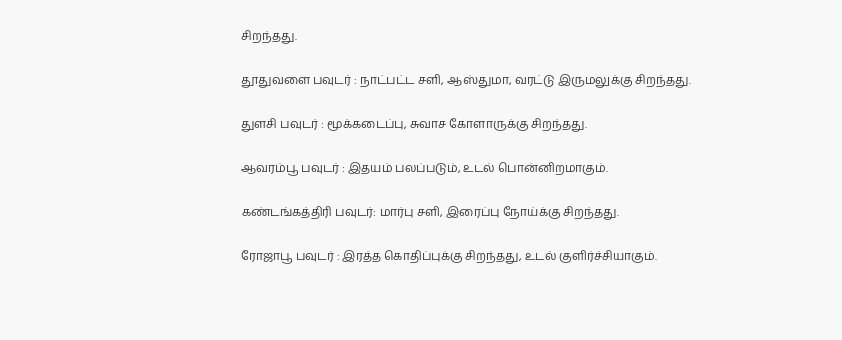சிறந்தது.

தூதுவளை பவுடர் : நாட்பட்ட சளி, ஆஸ்துமா, வரட்டு இருமலுக்கு சிறந்தது.

துளசி பவுடர் : மூக்கடைப்பு, சுவாச கோளாருக்கு சிறந்தது.

ஆவரம்பூ பவுடர் : இதயம் பலப்படும், உடல் பொன்னிறமாகும்.

கண்டங்கத்திரி பவுடர்: மார்பு சளி, இரைப்பு நோய்க்கு சிறந்தது.

ரோஜாபூ பவுடர் : இரத்த கொதிப்புக்கு சிறந்தது, உடல் குளிர்ச்சியாகும்.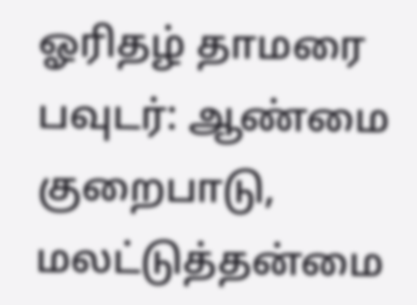ஓரிதழ் தாமரை பவுடர்: ஆண்மை குறைபாடு, மலட்டுத்தன்மை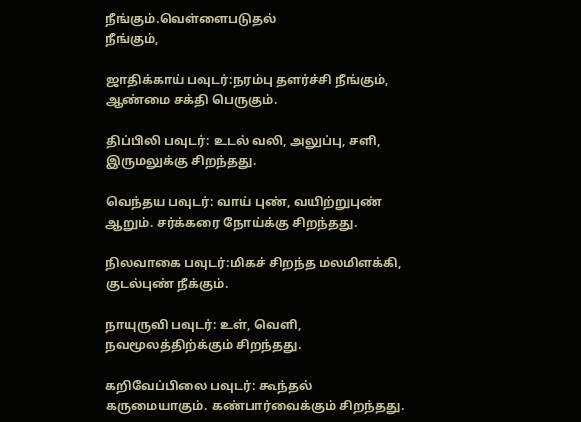நீங்கும்.வெள்ளைபடுதல்
நீங்கும்,

ஜாதிக்காய் பவுடர்:நரம்பு தளர்ச்சி நீங்கும், ஆண்மை சக்தி பெருகும்.

திப்பிலி பவுடர்: உடல் வலி, அலுப்பு, சளி, இருமலுக்கு சிறந்தது.

வெந்தய பவுடர்: வாய் புண், வயிற்றுபுண் ஆறும். சர்க்கரை நோய்க்கு சிறந்தது.

நிலவாகை பவுடர்:மிகச் சிறந்த மலமிளக்கி, குடல்புண் நீக்கும்.

நாயுருவி பவுடர்: உள், வெளி, நவமூலத்திற்க்கும் சிறந்தது.

கறிவேப்பிலை பவுடர்: கூந்தல் கருமையாகும். கண்பார்வைக்கும் சிறந்தது.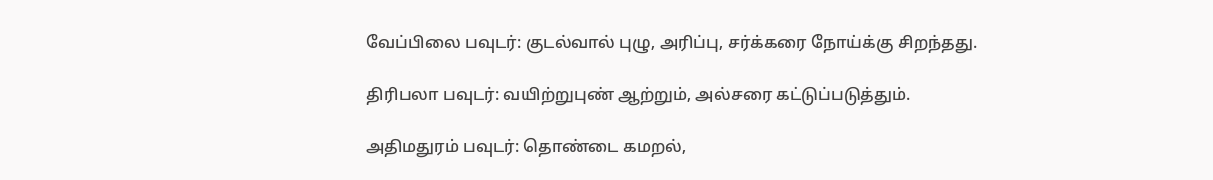வேப்பிலை பவுடர்: குடல்வால் புழு, அரிப்பு, சர்க்கரை நோய்க்கு சிறந்தது.

திரிபலா பவுடர்: வயிற்றுபுண் ஆற்றும், அல்சரை கட்டுப்படுத்தும்.

அதிமதுரம் பவுடர்: தொண்டை கமறல்,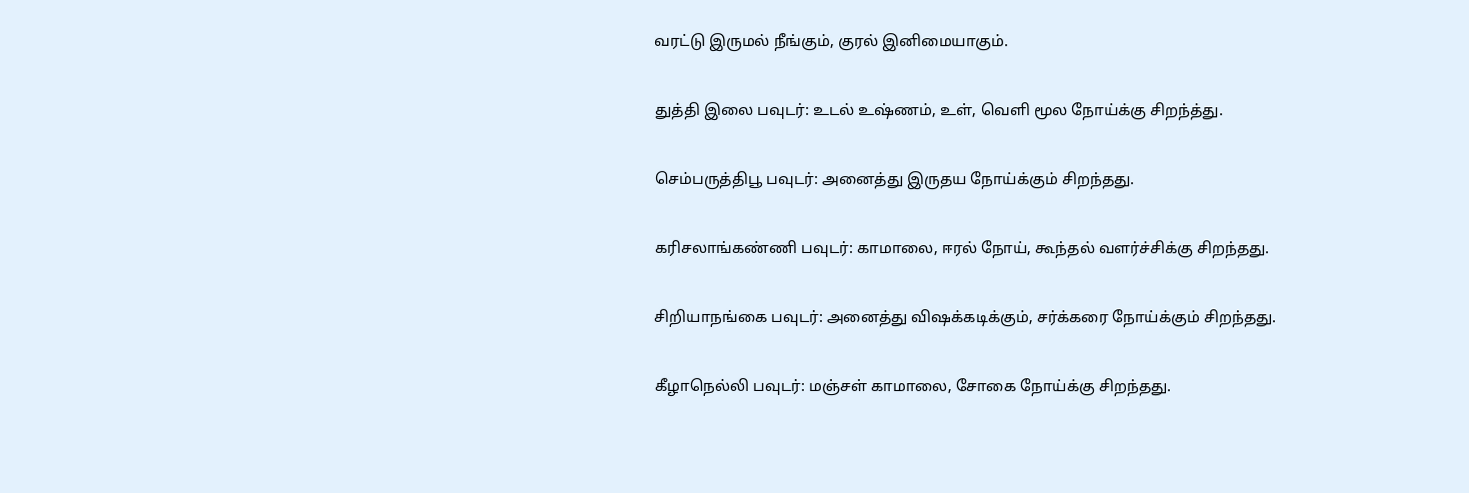வரட்டு இருமல் நீங்கும், குரல் இனிமையாகும்.

துத்தி இலை பவுடர்: உடல் உஷ்ணம், உள், வெளி மூல நோய்க்கு சிறந்த்து.

செம்பருத்திபூ பவுடர்: அனைத்து இருதய நோய்க்கும் சிறந்தது.

கரிசலாங்கண்ணி பவுடர்: காமாலை, ஈரல் நோய், கூந்தல் வளர்ச்சிக்கு சிறந்தது.

சிறியாநங்கை பவுடர்: அனைத்து விஷக்கடிக்கும், சர்க்கரை நோய்க்கும் சிறந்தது.

கீழாநெல்லி பவுடர்: மஞ்சள் காமாலை, சோகை நோய்க்கு சிறந்தது.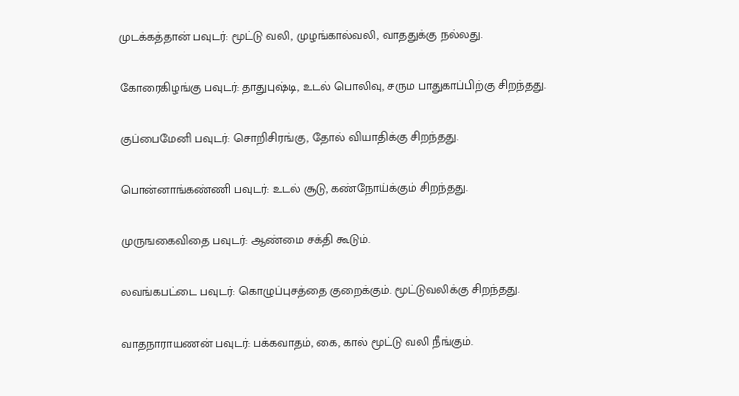முடக்கத்தான் பவுடர்: மூட்டு வலி, முழங்கால்வலி, வாததுக்கு நல்லது.

கோரைகிழங்கு பவுடர்: தாதுபுஷ்டி, உடல் பொலிவு, சரும பாதுகாப்பிற்கு சிறந்தது.

குப்பைமேனி பவுடர்: சொறிசிரங்கு, தோல் வியாதிக்கு சிறந்தது.

பொன்னாங்கண்ணி பவுடர்: உடல் சூடு, கண்நோய்க்கும் சிறந்தது.

முருஙகைவிதை பவுடர்: ஆண்மை சக்தி கூடும்.

லவங்கபட்டை பவுடர்: கொழுப்புசத்தை குறைக்கும். மூட்டுவலிக்கு சிறந்தது.

வாதநாராயணன் பவுடர்: பக்கவாதம், கை, கால் மூட்டு வலி நீங்கும்.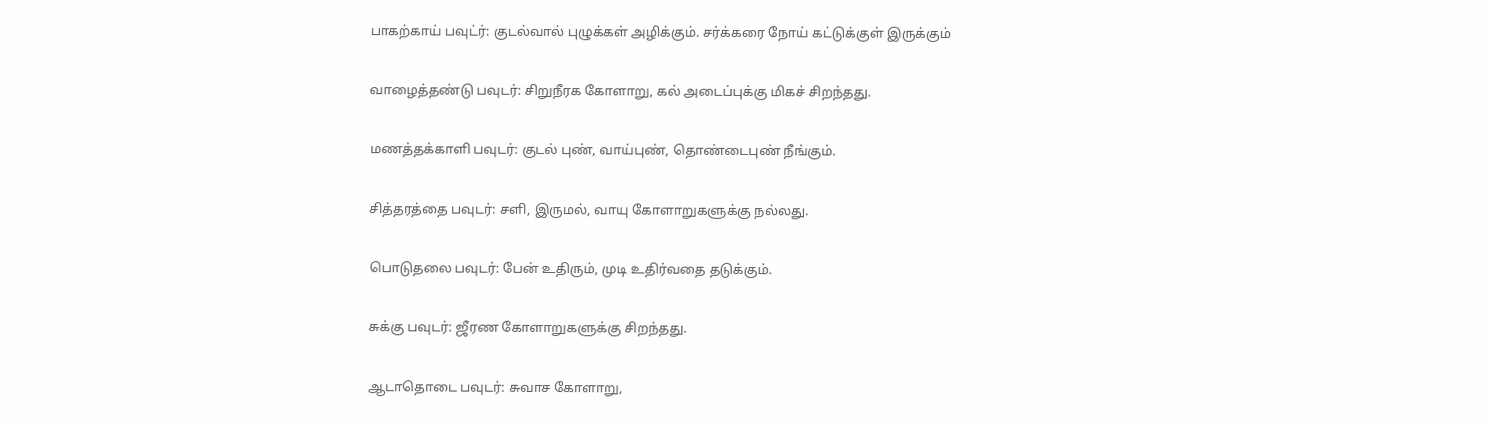பாகற்காய் பவுட்ர்: குடல்வால் புழுக்கள் அழிக்கும். சர்க்கரை நோய் கட்டுக்குள் இருக்கும்

வாழைத்தண்டு பவுடர்: சிறுநீரக கோளாறு, கல் அடைப்புக்கு மிகச் சிறந்தது.

மணத்தக்காளி பவுடர்: குடல் புண், வாய்புண், தொண்டைபுண் நீங்கும்.

சித்தரத்தை பவுடர்: சளி, இருமல், வாயு கோளாறுகளுக்கு நல்லது.

பொடுதலை பவுடர்: பேன் உதிரும், முடி உதிர்வதை தடுக்கும்.

சுக்கு பவுடர்: ஜீரண கோளாறுகளுக்கு சிறந்தது.

ஆடாதொடை பவுடர்: சுவாச கோளாறு,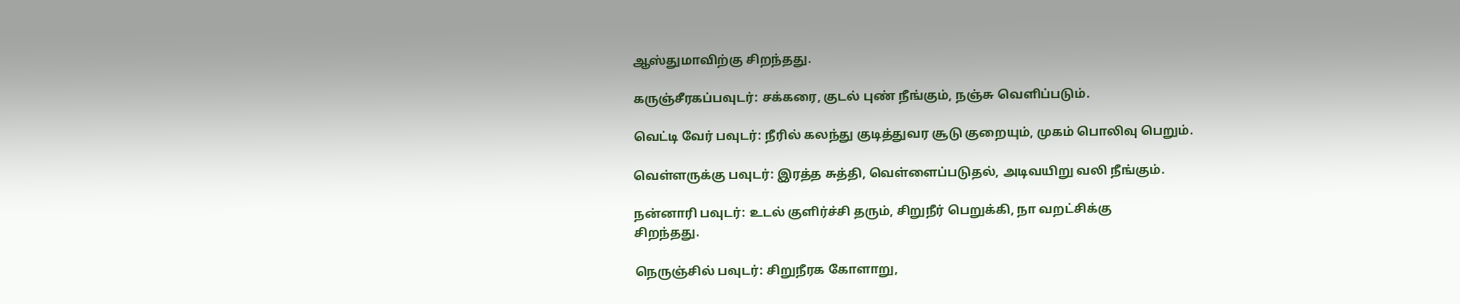ஆஸ்துமாவிற்கு சிறந்தது.

கருஞ்சீரகப்பவுடர்: சக்கரை, குடல் புண் நீங்கும், நஞ்சு வெளிப்படும்.

வெட்டி வேர் பவுடர்: நீரில் கலந்து குடித்துவர சூடு குறையும், முகம் பொலிவு பெறும்.

வெள்ளருக்கு பவுடர்: இரத்த சுத்தி, வெள்ளைப்படுதல், அடிவயிறு வலி நீங்கும்.

நன்னாரி பவுடர்: உடல் குளிர்ச்சி தரும், சிறுநீர் பெறுக்கி, நா வறட்சிக்கு
சிறந்தது.

நெருஞ்சில் பவுடர்: சிறுநீரக கோளாறு,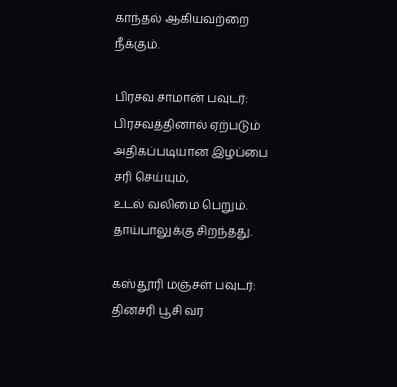காந்தல் ஆகியவற்றை நீக்கும்.

பிரசவ சாமான் பவுடர்: பிரசவத்தினால் ஏற்படும் அதிகப்படியான இழப்பை சரி செய்யும்,
உடல் வலிமை பெறும். தாய்பாலுக்கு சிறந்தது.

கஸ்தூரி மஞ்சள் பவுடர்: தினசரி பூசி வர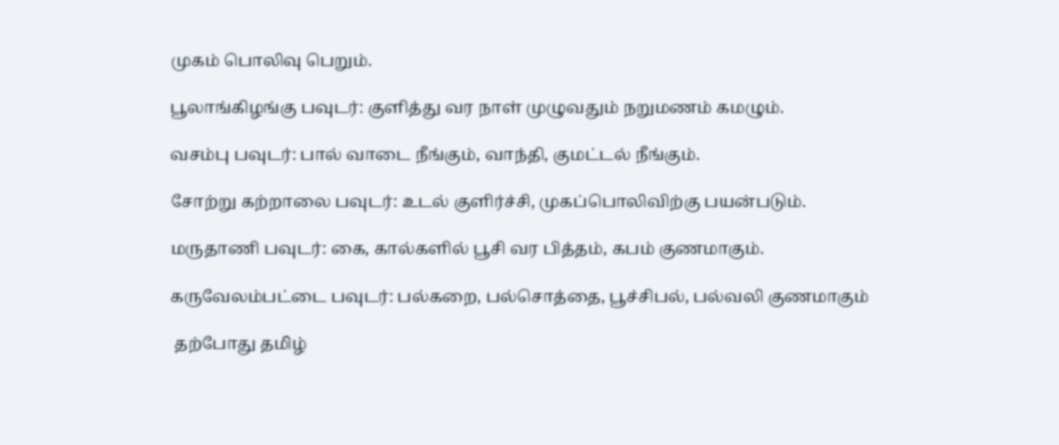முகம் பொலிவு பெறும்.

பூலாங்கிழங்கு பவுடர்: குளித்து வர நாள் முழுவதும் நறுமணம் கமழும்.

வசம்பு பவுடர்: பால் வாடை நீங்கும், வாந்தி, குமட்டல் நீங்கும்.

சோற்று கற்றாலை பவுடர்: உடல் குளிர்ச்சி, முகப்பொலிவிற்கு பயன்படும்.

மருதாணி பவுடர்: கை, கால்களில் பூசி வர பித்தம், கபம் குணமாகும்.

கருவேலம்பட்டை பவுடர்: பல்கறை, பல்சொத்தை, பூச்சிபல், பல்வலி குணமாகும்

 தற்போது தமிழ்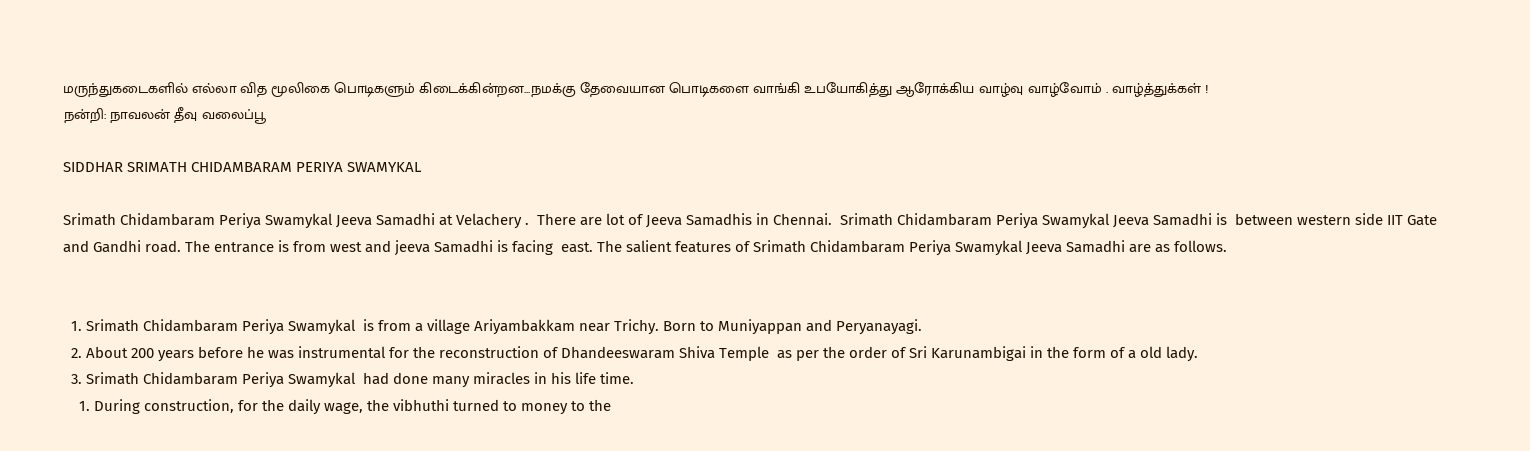மருந்துகடைகளில் எல்லா வித மூலிகை பொடிகளும் கிடைக்கின்றன...நமக்கு தேவையான பொடிகளை வாங்கி உபயோகித்து ஆரோக்கிய வாழ்வு வாழ்வோம் . வாழ்த்துக்கள் !
நன்றி: நாவலன் தீவு வலைப்பூ

SIDDHAR SRIMATH CHIDAMBARAM PERIYA SWAMYKAL

Srimath Chidambaram Periya Swamykal Jeeva Samadhi at Velachery .  There are lot of Jeeva Samadhis in Chennai.  Srimath Chidambaram Periya Swamykal Jeeva Samadhi is  between western side IIT Gate and Gandhi road. The entrance is from west and jeeva Samadhi is facing  east. The salient features of Srimath Chidambaram Periya Swamykal Jeeva Samadhi are as follows.


  1. Srimath Chidambaram Periya Swamykal  is from a village Ariyambakkam near Trichy. Born to Muniyappan and Peryanayagi.
  2. About 200 years before he was instrumental for the reconstruction of Dhandeeswaram Shiva Temple  as per the order of Sri Karunambigai in the form of a old lady.
  3. Srimath Chidambaram Periya Swamykal  had done many miracles in his life time.
    1. During construction, for the daily wage, the vibhuthi turned to money to the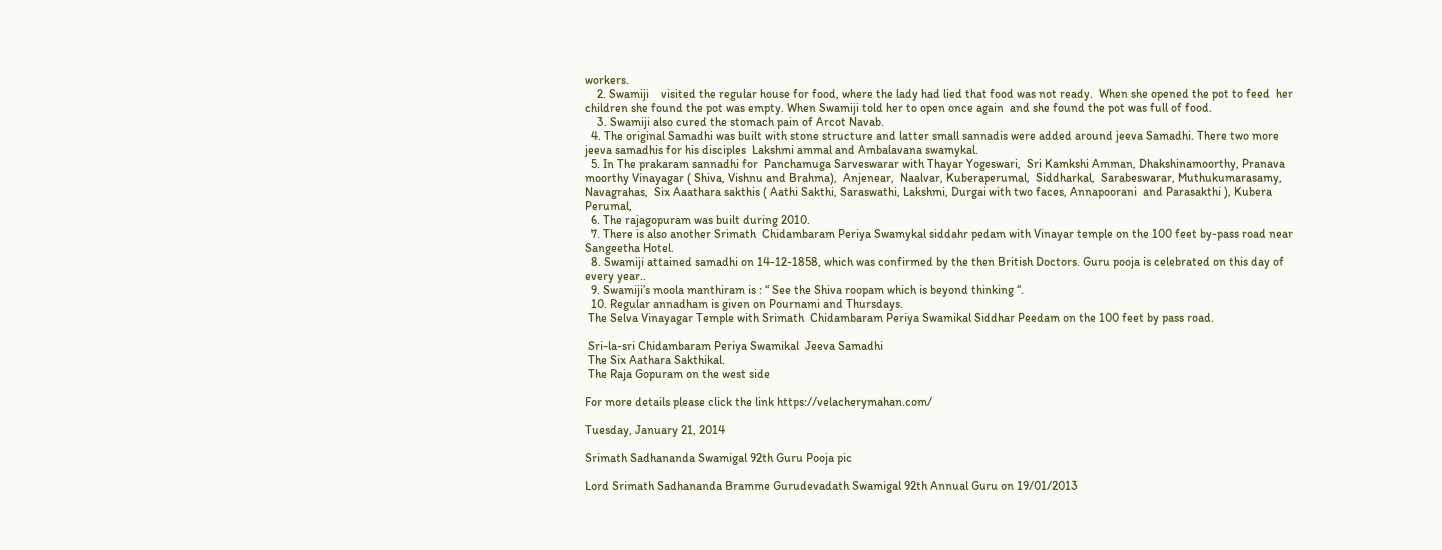workers.
    2. Swamiji    visited the regular house for food, where the lady had lied that food was not ready.  When she opened the pot to feed  her children she found the pot was empty. When Swamiji told her to open once again  and she found the pot was full of food.
    3. Swamiji also cured the stomach pain of Arcot Navab.
  4. The original Samadhi was built with stone structure and latter small sannadis were added around jeeva Samadhi. There two more jeeva samadhis for his disciples  Lakshmi ammal and Ambalavana swamykal.
  5. In The prakaram sannadhi for  Panchamuga Sarveswarar with Thayar Yogeswari,  Sri Kamkshi Amman, Dhakshinamoorthy, Pranava moorthy Vinayagar ( Shiva, Vishnu and Brahma),  Anjenear,  Naalvar, Kuberaperumal,  Siddharkal,  Sarabeswarar, Muthukumarasamy, Navagrahas,  Six Aaathara sakthis ( Aathi Sakthi, Saraswathi, Lakshmi, Durgai with two faces, Annapoorani  and Parasakthi ), Kubera Perumal,
  6. The rajagopuram was built during 2010.
  7. There is also another Srimath  Chidambaram Periya Swamykal siddahr pedam with Vinayar temple on the 100 feet by-pass road near Sangeetha Hotel.
  8. Swamiji attained samadhi on 14-12-1858, which was confirmed by the then British Doctors. Guru pooja is celebrated on this day of every year..
  9. Swamiji’s moola manthiram is : “ See the Shiva roopam which is beyond thinking “.
  10. Regular annadham is given on Pournami and Thursdays.
 The Selva Vinayagar Temple with Srimath  Chidambaram Periya Swamikal Siddhar Peedam on the 100 feet by pass road.

 Sri-la-sri Chidambaram Periya Swamikal  Jeeva Samadhi
 The Six Aathara Sakthikal.
 The Raja Gopuram on the west side

For more details please click the link https://velacherymahan.com/

Tuesday, January 21, 2014

Srimath Sadhananda Swamigal 92th Guru Pooja pic

Lord Srimath Sadhananda Bramme Gurudevadath Swamigal 92th Annual Guru on 19/01/2013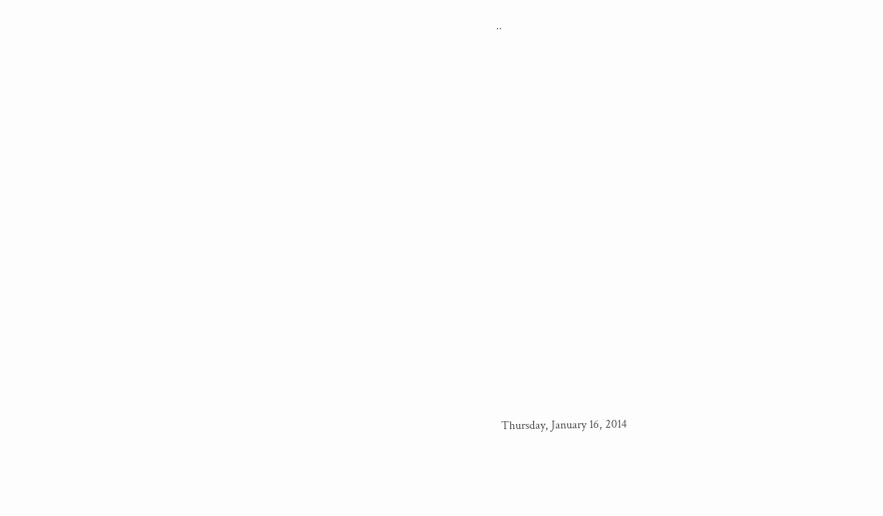..



















Thursday, January 16, 2014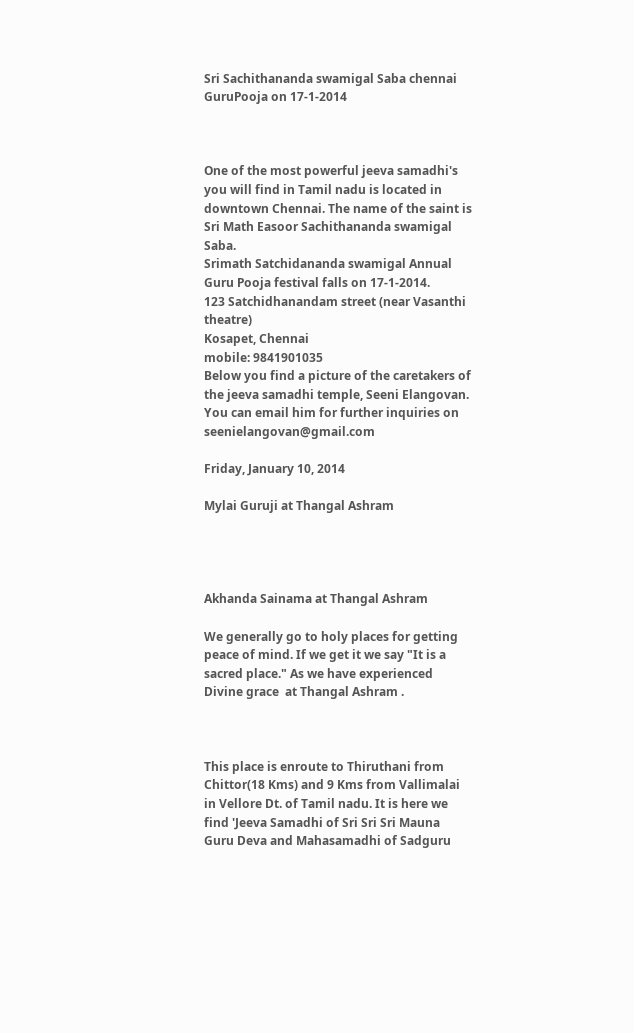Sri Sachithananda swamigal Saba chennai GuruPooja on 17-1-2014



One of the most powerful jeeva samadhi's you will find in Tamil nadu is located in downtown Chennai. The name of the saint is Sri Math Easoor Sachithananda swamigal Saba.
Srimath Satchidananda swamigal Annual Guru Pooja festival falls on 17-1-2014.
123 Satchidhanandam street (near Vasanthi theatre)
Kosapet, Chennai
mobile: 9841901035
Below you find a picture of the caretakers of the jeeva samadhi temple, Seeni Elangovan. You can email him for further inquiries on seenielangovan@gmail.com

Friday, January 10, 2014

Mylai Guruji at Thangal Ashram




Akhanda Sainama at Thangal Ashram

We generally go to holy places for getting peace of mind. If we get it we say "It is a sacred place." As we have experienced Divine grace  at Thangal Ashram .



This place is enroute to Thiruthani from Chittor(18 Kms) and 9 Kms from Vallimalai in Vellore Dt. of Tamil nadu. It is here we find 'Jeeva Samadhi of Sri Sri Sri Mauna Guru Deva and Mahasamadhi of Sadguru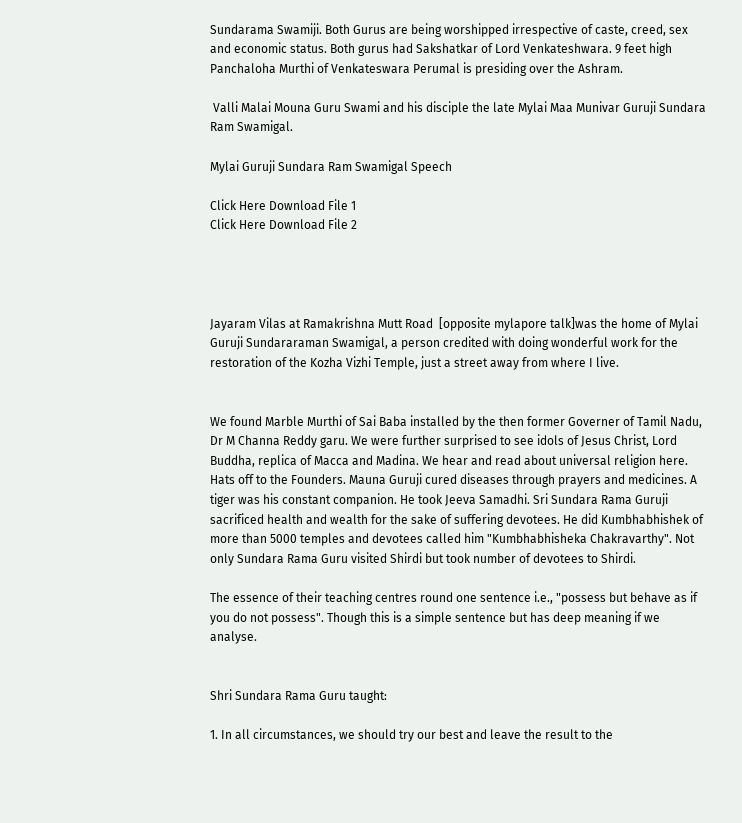Sundarama Swamiji. Both Gurus are being worshipped irrespective of caste, creed, sex and economic status. Both gurus had Sakshatkar of Lord Venkateshwara. 9 feet high Panchaloha Murthi of Venkateswara Perumal is presiding over the Ashram.

 Valli Malai Mouna Guru Swami and his disciple the late Mylai Maa Munivar Guruji Sundara Ram Swamigal.

Mylai Guruji Sundara Ram Swamigal Speech

Click Here Download File 1
Click Here Download File 2




Jayaram Vilas at Ramakrishna Mutt Road  [opposite mylapore talk]was the home of Mylai Guruji Sundararaman Swamigal, a person credited with doing wonderful work for the restoration of the Kozha Vizhi Temple, just a street away from where I live.


We found Marble Murthi of Sai Baba installed by the then former Governer of Tamil Nadu, Dr M Channa Reddy garu. We were further surprised to see idols of Jesus Christ, Lord Buddha, replica of Macca and Madina. We hear and read about universal religion here. Hats off to the Founders. Mauna Guruji cured diseases through prayers and medicines. A tiger was his constant companion. He took Jeeva Samadhi. Sri Sundara Rama Guruji sacrificed health and wealth for the sake of suffering devotees. He did Kumbhabhishek of more than 5000 temples and devotees called him "Kumbhabhisheka Chakravarthy". Not only Sundara Rama Guru visited Shirdi but took number of devotees to Shirdi.

The essence of their teaching centres round one sentence i.e., "possess but behave as if you do not possess". Though this is a simple sentence but has deep meaning if we analyse.


Shri Sundara Rama Guru taught:

1. In all circumstances, we should try our best and leave the result to the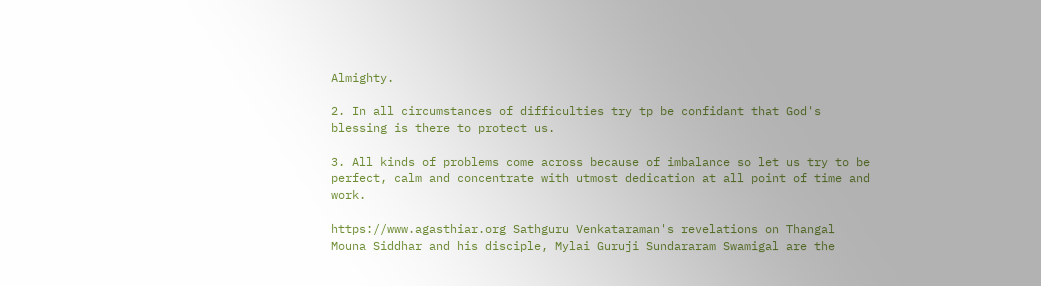Almighty.

2. In all circumstances of difficulties try tp be confidant that God's blessing is there to protect us.

3. All kinds of problems come across because of imbalance so let us try to be perfect, calm and concentrate with utmost dedication at all point of time and work.

https://www.agasthiar.org Sathguru Venkataraman's revelations on Thangal Mouna Siddhar and his disciple, Mylai Guruji Sundararam Swamigal are the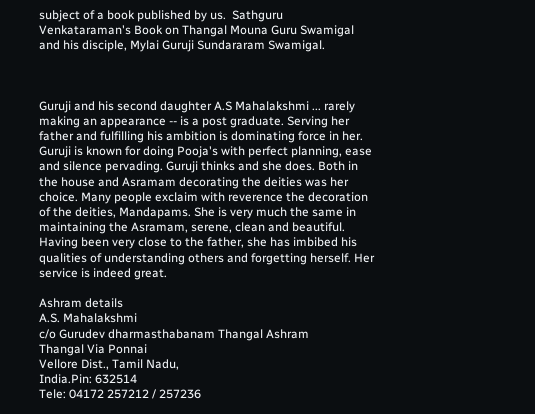subject of a book published by us.  Sathguru Venkataraman's Book on Thangal Mouna Guru Swamigal and his disciple, Mylai Guruji Sundararam Swamigal.



Guruji and his second daughter A.S Mahalakshmi ... rarely making an appearance -- is a post graduate. Serving her father and fulfilling his ambition is dominating force in her. Guruji is known for doing Pooja's with perfect planning, ease and silence pervading. Guruji thinks and she does. Both in the house and Asramam decorating the deities was her choice. Many people exclaim with reverence the decoration of the deities, Mandapams. She is very much the same in maintaining the Asramam, serene, clean and beautiful. Having been very close to the father, she has imbibed his qualities of understanding others and forgetting herself. Her service is indeed great.

Ashram details
A.S. Mahalakshmi
c/o Gurudev dharmasthabanam Thangal Ashram
Thangal Via Ponnai
Vellore Dist., Tamil Nadu,
India.Pin: 632514
Tele: 04172 257212 / 257236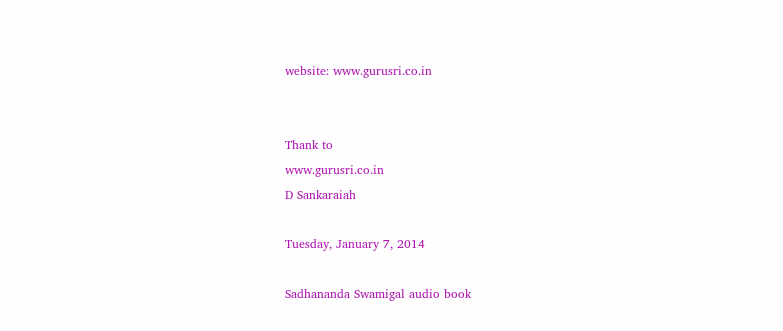website: www.gurusri.co.in


Thank to
www.gurusri.co.in
D Sankaraiah

Tuesday, January 7, 2014

Sadhananda Swamigal audio book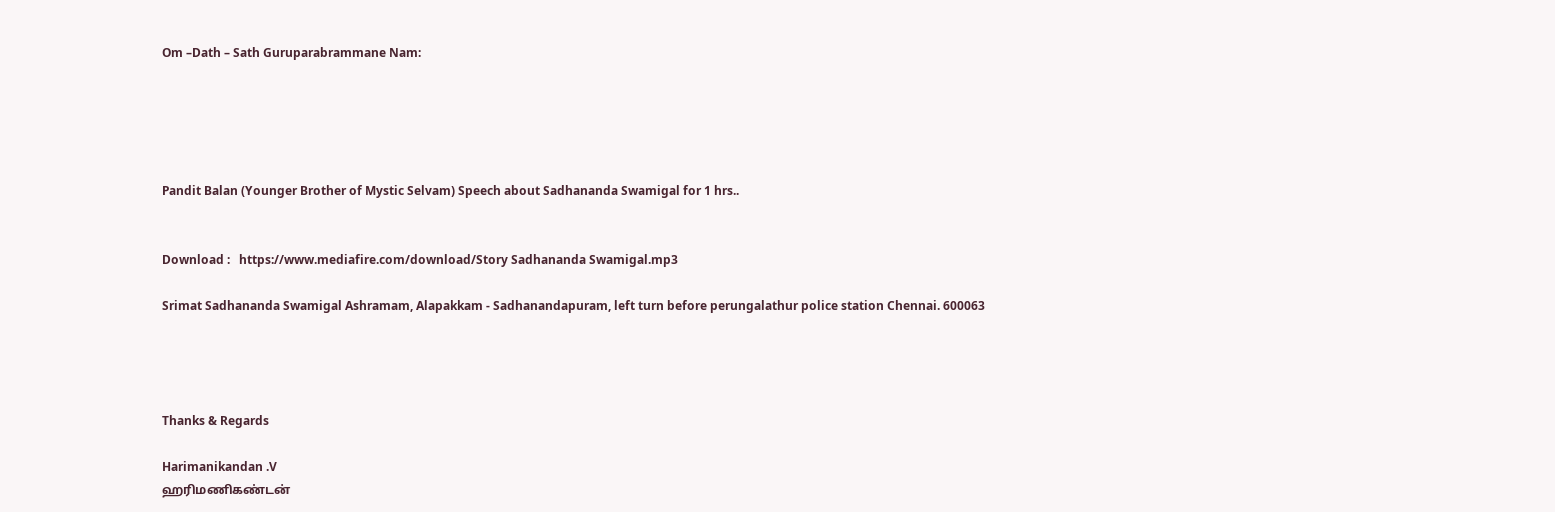Om –Dath – Sath Guruparabrammane Nam:





Pandit Balan (Younger Brother of Mystic Selvam) Speech about Sadhananda Swamigal for 1 hrs..


Download :   https://www.mediafire.com/download/Story Sadhananda Swamigal.mp3

Srimat Sadhananda Swamigal Ashramam, Alapakkam - Sadhanandapuram, left turn before perungalathur police station Chennai. 600063




Thanks & Regards

Harimanikandan .V
ஹரிமணிகண்டன்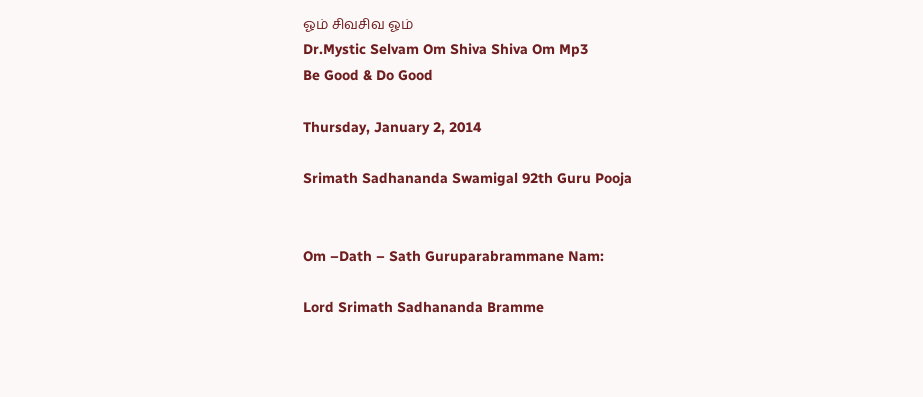ஓம் சிவசிவ ஓம்
Dr.Mystic Selvam Om Shiva Shiva Om Mp3
Be Good & Do Good

Thursday, January 2, 2014

Srimath Sadhananda Swamigal 92th Guru Pooja


Om –Dath – Sath Guruparabrammane Nam:

Lord Srimath Sadhananda Bramme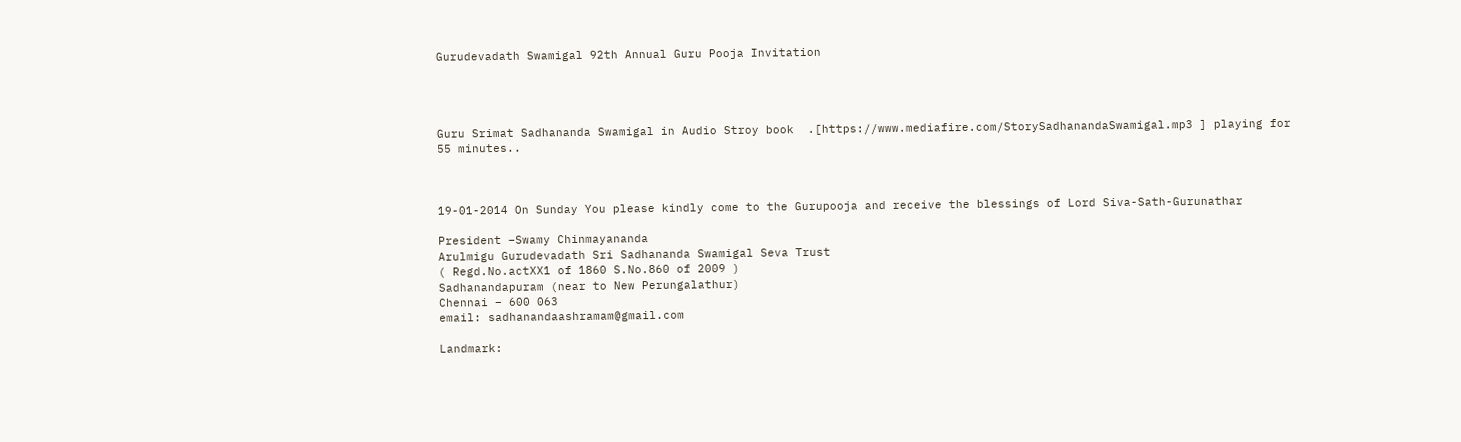Gurudevadath Swamigal 92th Annual Guru Pooja Invitation




Guru Srimat Sadhananda Swamigal in Audio Stroy book  .[https://www.mediafire.com/StorySadhanandaSwamigal.mp3 ] playing for 55 minutes..



19-01-2014 On Sunday You please kindly come to the Gurupooja and receive the blessings of Lord Siva-Sath-Gurunathar

President –Swamy Chinmayananda
Arulmigu Gurudevadath Sri Sadhananda Swamigal Seva Trust
( Regd.No.actXX1 of 1860 S.No.860 of 2009 )
Sadhanandapuram (near to New Perungalathur)
Chennai – 600 063
email: sadhanandaashramam@gmail.com

Landmark: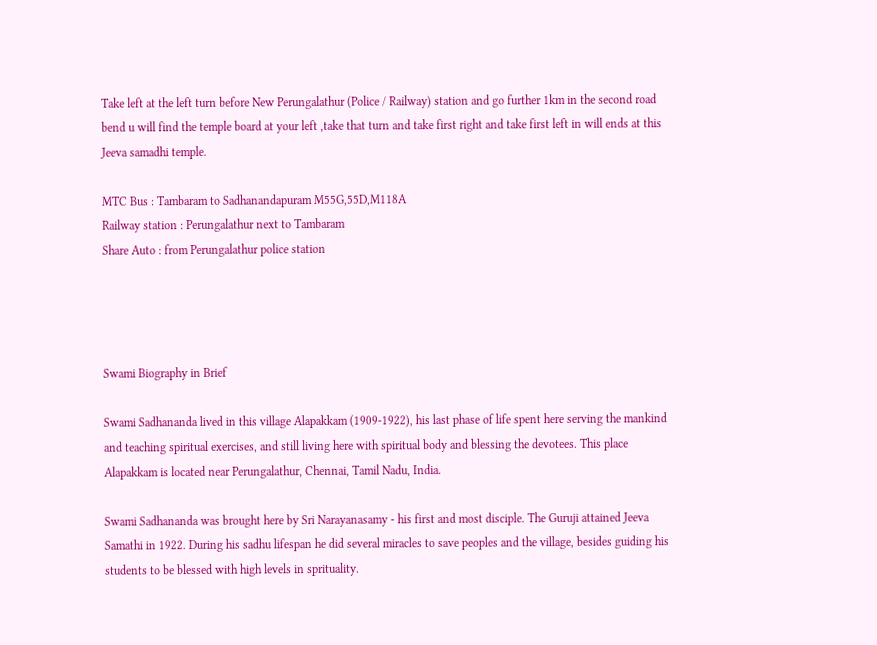Take left at the left turn before New Perungalathur (Police / Railway) station and go further 1km in the second road bend u will find the temple board at your left ,take that turn and take first right and take first left in will ends at this Jeeva samadhi temple.

MTC Bus : Tambaram to Sadhanandapuram M55G,55D,M118A
Railway station : Perungalathur next to Tambaram
Share Auto : from Perungalathur police station




Swami Biography in Brief

Swami Sadhananda lived in this village Alapakkam (1909-1922), his last phase of life spent here serving the mankind and teaching spiritual exercises, and still living here with spiritual body and blessing the devotees. This place Alapakkam is located near Perungalathur, Chennai, Tamil Nadu, India.

Swami Sadhananda was brought here by Sri Narayanasamy - his first and most disciple. The Guruji attained Jeeva Samathi in 1922. During his sadhu lifespan he did several miracles to save peoples and the village, besides guiding his students to be blessed with high levels in sprituality.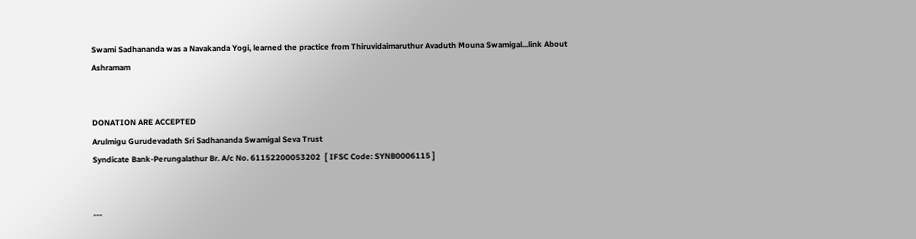Swami Sadhananda was a Navakanda Yogi, learned the practice from Thiruvidaimaruthur Avaduth Mouna Swamigal...link About Ashramam


DONATION ARE ACCEPTED
Arulmigu Gurudevadath Sri Sadhananda Swamigal Seva Trust
Syndicate Bank-Perungalathur Br. A/c No. 61152200053202  [ IFSC Code: SYNB0006115 ]


---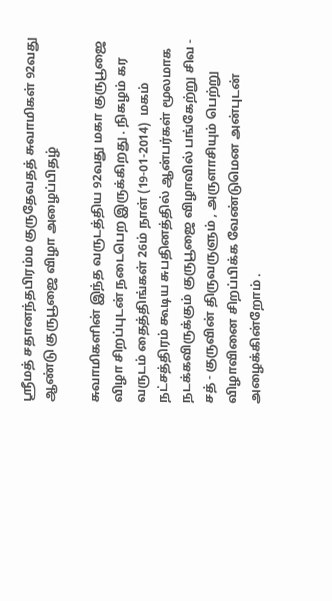ஸ்ரீமத் சதானந்தபிரம்ம குருதேவதத் சுவாமிகள் 92வது ஆண்டு குருபூஜை விழா அழைப்பிதழ்

சுவாமிகளின் இந்த வருடத்திய 92வது மகா குருபூஜை விழா சிறப்புடன் நடைபெற இருக்கிறது . நிகழம் கர வருடம் தைத்திங்கள் 26ம் நாள் (19-01-2014)  மகம் நட்சத்திரம் கூடிய சுபதினத்தில் ஆன்பர்கள் மூலமாக நடக்கவிருக்கும் குருபூஜை விழாவில் பங்கேற்று சிவ - சத் - குருவின் திருவருளும் , அருளாசியும் பெற்று விழாவினை சிறப்பிக்க வேண்டுமென அன்புடன் அழைக்கின்றோம் .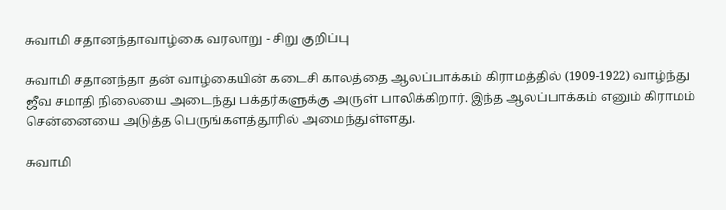சுவாமி சதானந்தாவாழ்கை வரலாறு - சிறு குறிப்பு

சுவாமி சதானந்தா தன் வாழ்கையின் கடைசி காலத்தை ஆலப்பாக்கம் கிராமத்தில் (1909-1922) வாழ்ந்து ஜீவ சமாதி நிலையை அடைந்து பக்தர்களுக்கு அருள் பாலிக்கிறார். இந்த ஆலப்பாக்கம் எனும் கிராமம் சென்னையை அடுத்த பெருங்களத்தூரில் அமைந்துள்ளது.

சுவாமி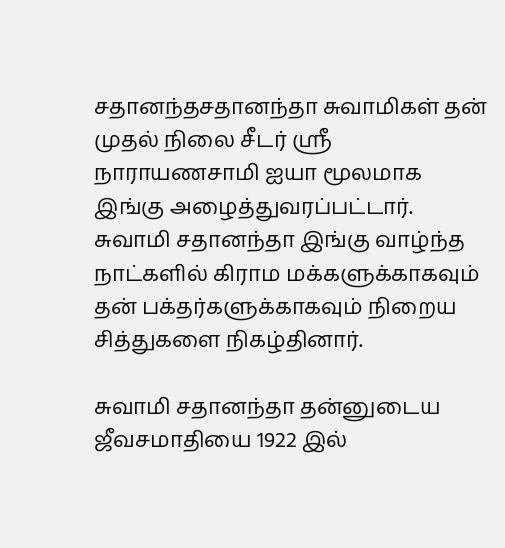சதானந்தசதானந்தா சுவாமிகள் தன் முதல் நிலை சீடர் ஸ்ரீ நாராயணசாமி ஐயா மூலமாக இங்கு அழைத்துவரப்பட்டார். சுவாமி சதானந்தா இங்கு வாழ்ந்த நாட்களில் கிராம மக்களுக்காகவும் தன் பக்தர்களுக்காகவும் நிறைய சித்துகளை நிகழ்தினார்.

சுவாமி சதானந்தா தன்னுடைய ஜீவசமாதியை 1922 இல்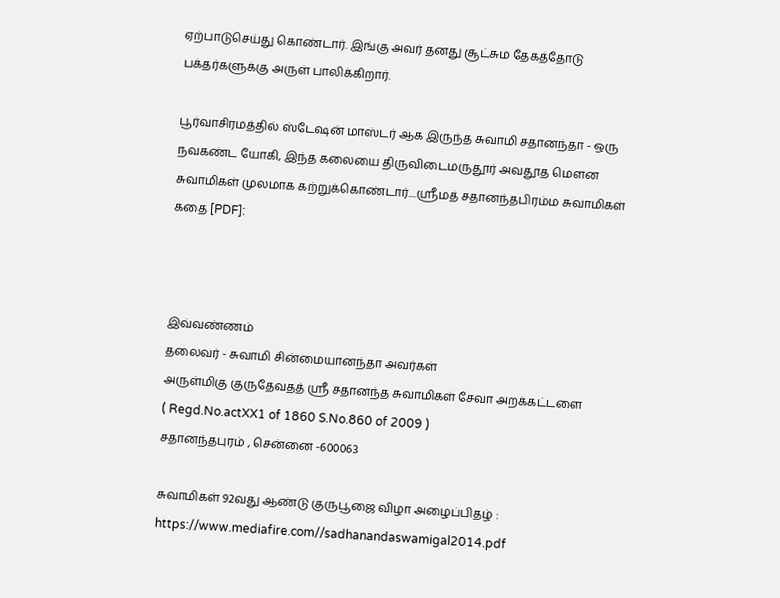ஏற்பாடுசெய்து கொண்டார். இங்கு அவர் தனது சூட்சும தேகத்தோடு பக்தர்களுக்கு அருள் பாலிக்கிறார்.

பூர்வாசிரமத்தில் ஸ்டேஷன் மாஸ்டர் ஆக இருந்த சுவாமி சதானந்தா - ஒரு நவகண்ட யோகி, இந்த கலையை திருவிடைமருதூர் அவதூத மௌன சுவாமிகள் முலமாக கற்றுக்கொண்டார்....ஸ்ரீமத் சதானந்தபிரம்ம சுவாமிகள் கதை [PDF]:



இவ்வண்ணம்
தலைவர் - சுவாமி சின்மையானந்தா அவர்கள்
அருள்மிகு குருதேவதத் ஸ்ரீ சதானந்த சுவாமிகள் சேவா அறக்கட்டளை
( Regd.No.actXX1 of 1860 S.No.860 of 2009 )
சதானந்தபுரம் , சென்னை -600063

சுவாமிகள் 92வது ஆண்டு குருபூஜை விழா அழைப்பிதழ் :
https://www.mediafire.com//sadhanandaswamigal2014.pdf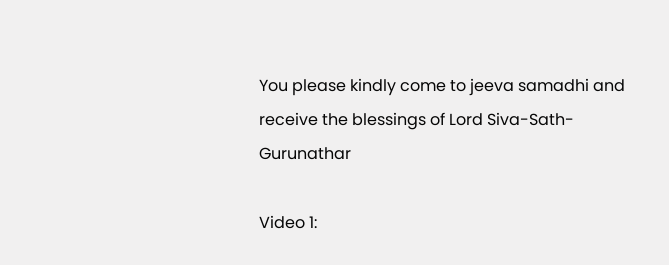You please kindly come to jeeva samadhi and receive the blessings of Lord Siva-Sath-Gurunathar

Video 1: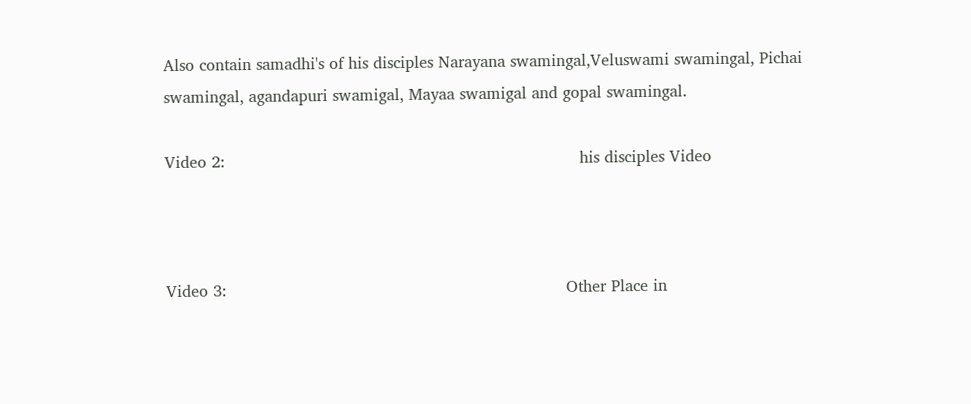Also contain samadhi's of his disciples Narayana swamingal,Veluswami swamingal, Pichai swamingal, agandapuri swamigal, Mayaa swamigal and gopal swamingal.

Video 2:                                                                       his disciples Video



Video 3:                                                                    Other Place in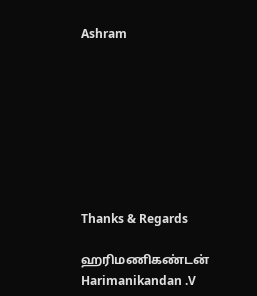Ashram








Thanks & Regards

ஹரிமணிகண்டன்
Harimanikandan .V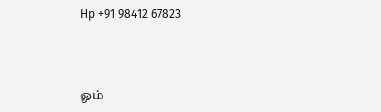Hp +91 98412 67823




ஓம்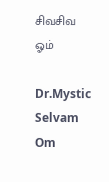சிவசிவ ஓம்

Dr.Mystic Selvam Om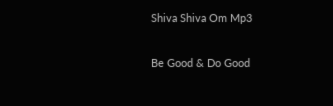Shiva Shiva Om Mp3

Be Good & Do Good